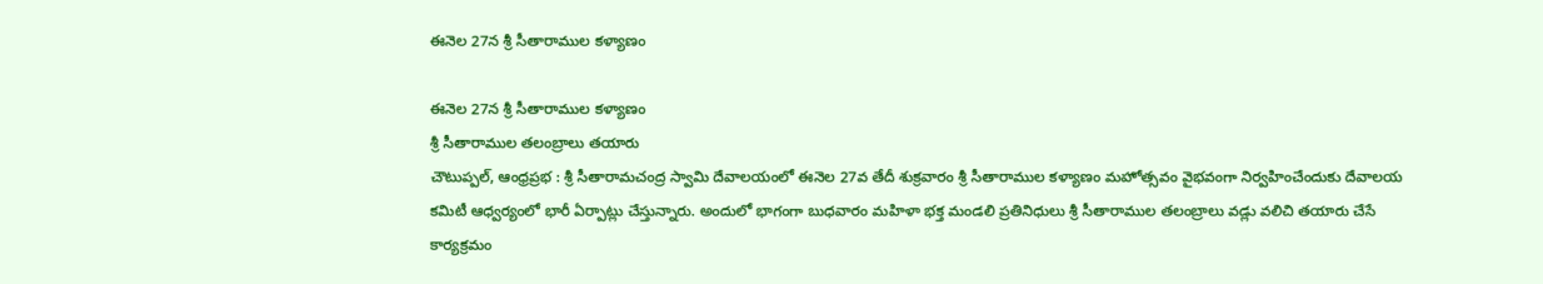ఈనెల 27న శ్రీ సీతారాముల కళ్యాణం

ఈనెల 27న శ్రీ సీతారాముల కళ్యాణం
శ్రీ సీతారాముల తలంబ్రాలు తయారు
చౌటుప్పల్, ఆంధ్రప్రభ : శ్రీ సీతారామచంద్ర స్వామి దేవాలయంలో ఈనెల 27వ తేదీ శుక్రవారం శ్రీ సీతారాముల కళ్యాణం మహోత్సవం వైభవంగా నిర్వహించేందుకు దేవాలయ కమిటీ ఆధ్వర్యంలో భారీ ఏర్పాట్లు చేస్తున్నారు. అందులో భాగంగా బుధవారం మహిళా భక్త మండలి ప్రతినిధులు శ్రీ సీతారాముల తలంబ్రాలు వడ్లు వలిచి తయారు చేసే కార్యక్రమం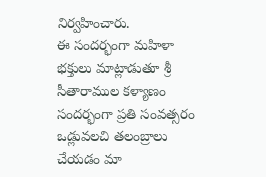నిర్వహించారు.
ఈ సందర్భంగా మహిళా భక్తులు మాట్లాడుతూ శ్రీ సీతారాముల కళ్యాణం సందర్భంగా ప్రతి సంవత్సరం ఒడ్లువలచి తలంబ్రాలు చేయడం మా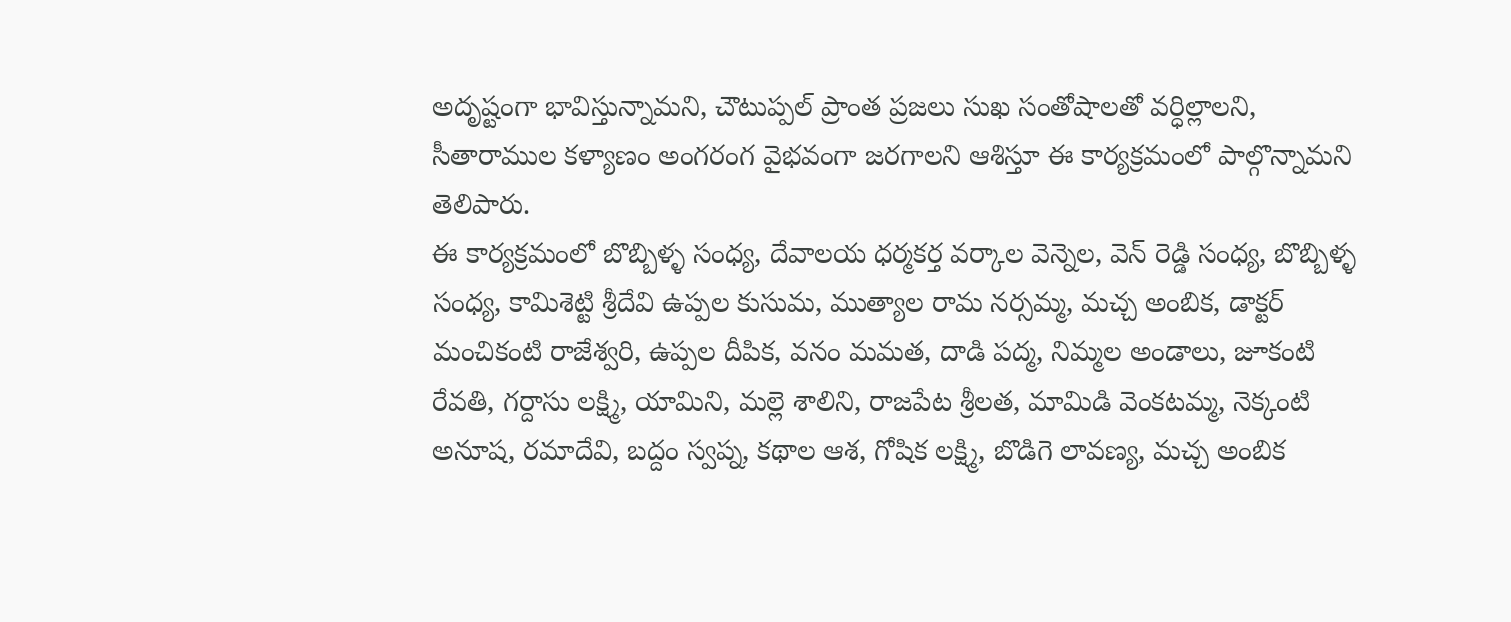అదృష్టంగా భావిస్తున్నామని, చౌటుప్పల్ ప్రాంత ప్రజలు సుఖ సంతోషాలతో వర్ధిల్లాలని, సీతారాముల కళ్యాణం అంగరంగ వైభవంగా జరగాలని ఆశిస్తూ ఈ కార్యక్రమంలో పాల్గొన్నామని తెలిపారు.
ఈ కార్యక్రమంలో బొబ్బిళ్ళ సంధ్య, దేవాలయ ధర్మకర్త వర్కాల వెన్నెల, వెన్ రెడ్డి సంధ్య, బొబ్బిళ్ళ సంధ్య, కామిశెట్టి శ్రీదేవి ఉప్పల కుసుమ, ముత్యాల రామ నర్సమ్మ, మచ్చ అంబిక, డాక్టర్ మంచికంటి రాజేశ్వరి, ఉప్పల దీపిక, వనం మమత, దాడి పద్మ, నిమ్మల అండాలు, జూకంటి రేవతి, గర్దాసు లక్ష్మి, యామిని, మల్లె శాలిని, రాజపేట శ్రీలత, మామిడి వెంకటమ్మ, నెక్కంటి అనూష, రమాదేవి, బద్దం స్వప్న, కథాల ఆశ, గోషిక లక్ష్మి, బొడిగె లావణ్య, మచ్చ అంబిక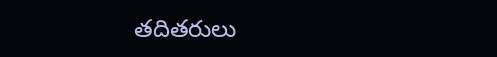తదితరులు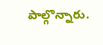పాల్గొన్నారు.